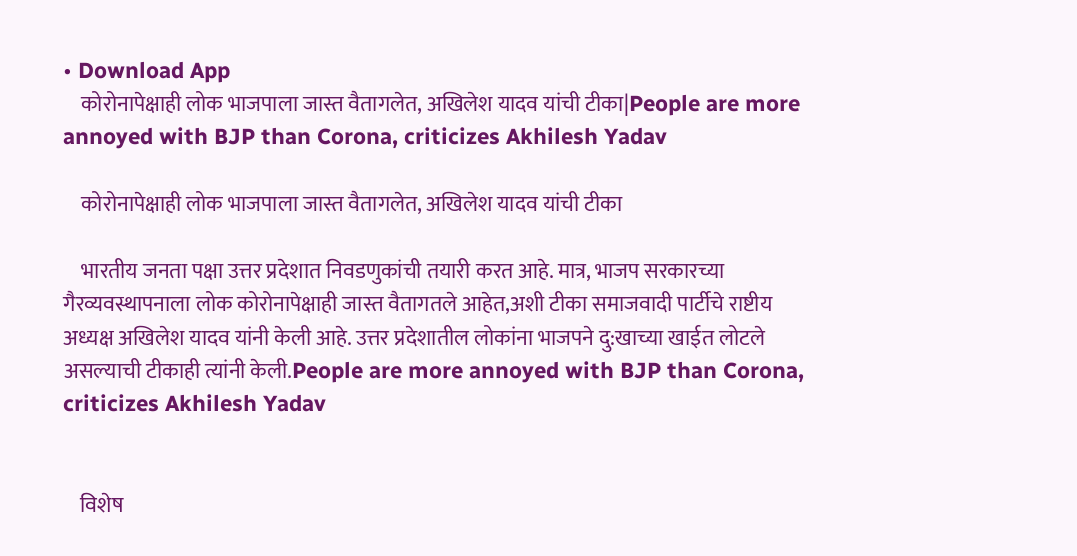• Download App
    कोरोनापेक्षाही लोक भाजपाला जास्त वैतागलेत, अखिलेश यादव यांची टीका|People are more annoyed with BJP than Corona, criticizes Akhilesh Yadav

    कोरोनापेक्षाही लोक भाजपाला जास्त वैतागलेत, अखिलेश यादव यांची टीका

    भारतीय जनता पक्षा उत्तर प्रदेशात निवडणुकांची तयारी करत आहे. मात्र, भाजप सरकारच्या गैरव्यवस्थापनाला लोक कोरोनापेक्षाही जास्त वैतागतले आहेत,अशी टीका समाजवादी पार्टीचे राष्टीय अध्यक्ष अखिलेश यादव यांनी केली आहे. उत्तर प्रदेशातील लोकांना भाजपने दु:खाच्या खाईत लोटले असल्याची टीकाही त्यांनी केली.People are more annoyed with BJP than Corona, criticizes Akhilesh Yadav


    विशेष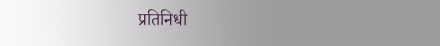प्रतिनिधी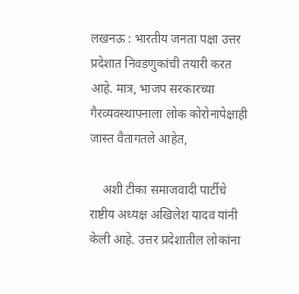लखनऊ : भारतीय जनता पक्षा उत्तर प्रदेशात निवडणुकांची तयारी करत आहे. मात्र, भाजप सरकारच्या गैरव्यवस्थापनाला लोक कोरोनापेक्षाही जास्त वैतागतले आहेत,

    अशी टीका समाजवादी पार्टीचे राष्टीय अध्यक्ष अखिलेश यादव यांनी केली आहे. उत्तर प्रदेशातील लोकांना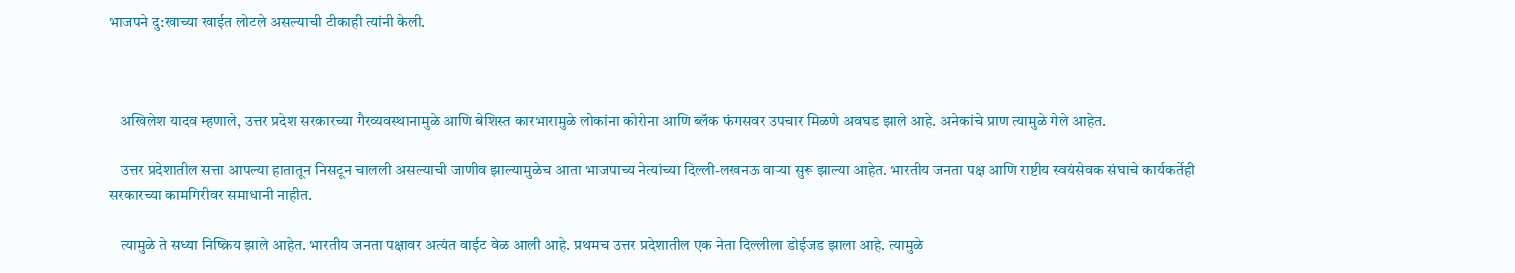भाजपने दु:खाच्या खाईत लोटले असल्याची टीकाही त्यांनी केली.



    अखिलेश यादव म्हणाले, उत्तर प्रदेश सरकारच्या गैरव्यवस्थानामुळे आणि बेशिस्त कारभारामुळे लोकांना कोरोना आणि ब्लॅक फंगसवर उपचार मिळणे अवघड झाले आहे. अनेकांचे प्राण त्यामुळे गेले आहेत.

    उत्तर प्रदेशातील सत्ता आपल्या हातातून निसटून चालली असल्याची जाणीव झाल्यामुळेच आता भाजपाच्य नेत्यांच्या दिल्ली-लखनऊ वाऱ्या सुरू झाल्या आहेत. भारतीय जनता पक्ष आणि राष्टीय स्वयंसेवक संघाचे कार्यकर्तेही सरकारच्या कामगिरीवर समाधानी नाहीत.

    त्यामुळे ते सध्या निष्क्रिय झाले आहेत. भारतीय जनता पक्षावर अत्यंत वाईट वेळ आली आहे. प्रथमच उत्तर प्रदेशातील एक नेता दिल्लीला डोईजड झाला आहे. त्यामुळे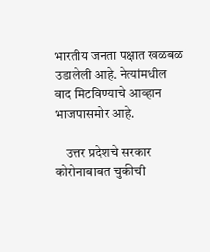भारतीय जनता पक्षात खळबळ उडालेली आहे. नेत्यांमधील वाद मिटविण्याचे आव्हान भाजपासमोर आहे.

    उत्तर प्रदेशचे सरकार कोरोनाबाबत चुकीची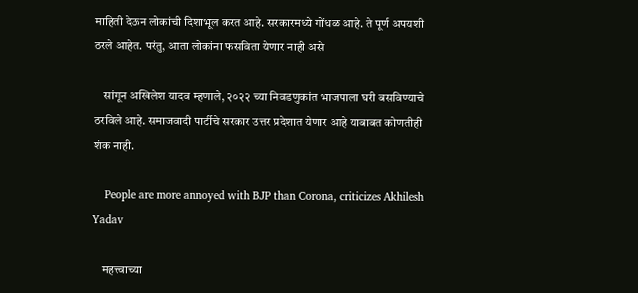माहिती देऊन लोकांची दिशाभूल करत आहे. सरकारमध्ये गोंधळ आहे. ते पूर्ण अपयशी ठरले आहेत. परंतु, आता लोकांना फसविता येणार नाही असे

    सांगून अखिलेश यादव म्हणाले, २०२२ च्या निवडणुकांत भाजपाला घरी बसविण्याचे ठरविले आहे. समाजवादी पार्टीचे सरकार उत्तर प्रदेशात येणार आहे याबाबत कोणतीही शंक नाही.

    People are more annoyed with BJP than Corona, criticizes Akhilesh Yadav

    महत्त्वाच्या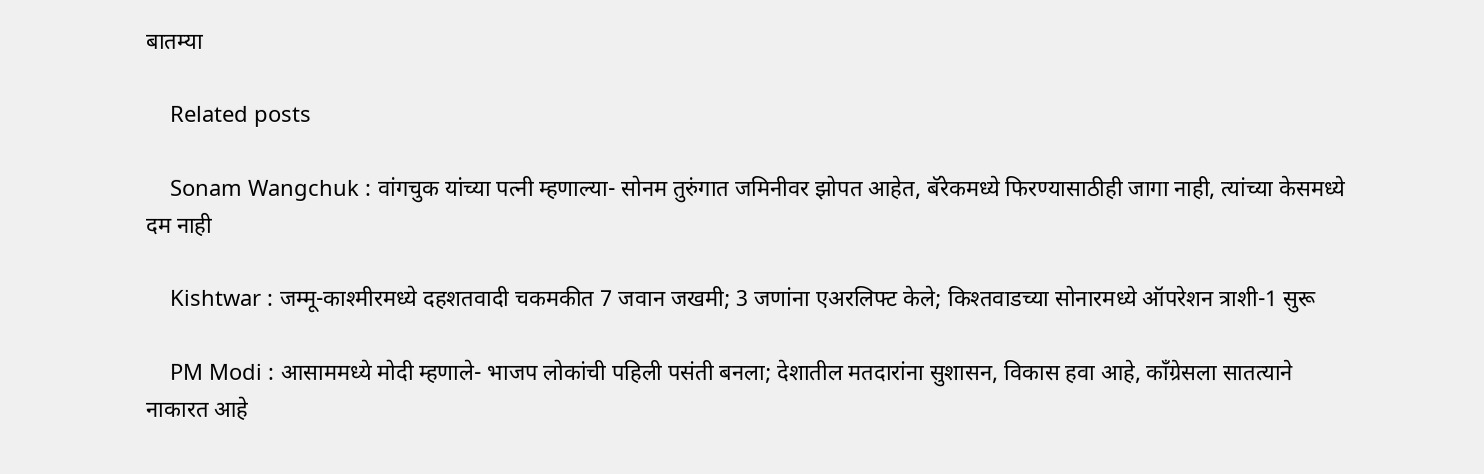बातम्या

    Related posts

    Sonam Wangchuk : वांगचुक यांच्या पत्नी म्हणाल्या- सोनम तुरुंगात जमिनीवर झोपत आहेत, बॅरेकमध्ये फिरण्यासाठीही जागा नाही, त्यांच्या केसमध्ये दम नाही

    Kishtwar : जम्मू-काश्मीरमध्ये दहशतवादी चकमकीत 7 जवान जखमी; 3 जणांना एअरलिफ्ट केले; किश्तवाडच्या सोनारमध्ये ऑपरेशन त्राशी-1 सुरू

    PM Modi : आसाममध्ये मोदी म्हणाले- भाजप लोकांची पहिली पसंती बनला; देशातील मतदारांना सुशासन, विकास हवा आहे, काँग्रेसला सातत्याने नाकारत आहे